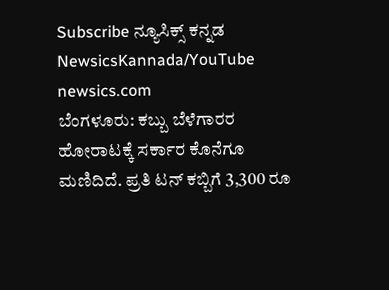Subscribe ನ್ಯೂಸಿಕ್ಸ್ ಕನ್ನಡ NewsicsKannada/YouTube
newsics.com
ಬೆಂಗಳೂರು: ಕಬ್ಬು ಬೆಳೆಗಾರರ ಹೋರಾಟಕ್ಕೆ ಸರ್ಕಾರ ಕೊನೆಗೂ ಮಣಿದಿದೆ. ಪ್ರತಿ ಟನ್ ಕಬ್ಬಿಗೆ 3,300 ರೂ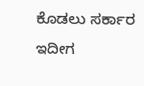ಕೊಡಲು ಸರ್ಕಾರ ಇದೀಗ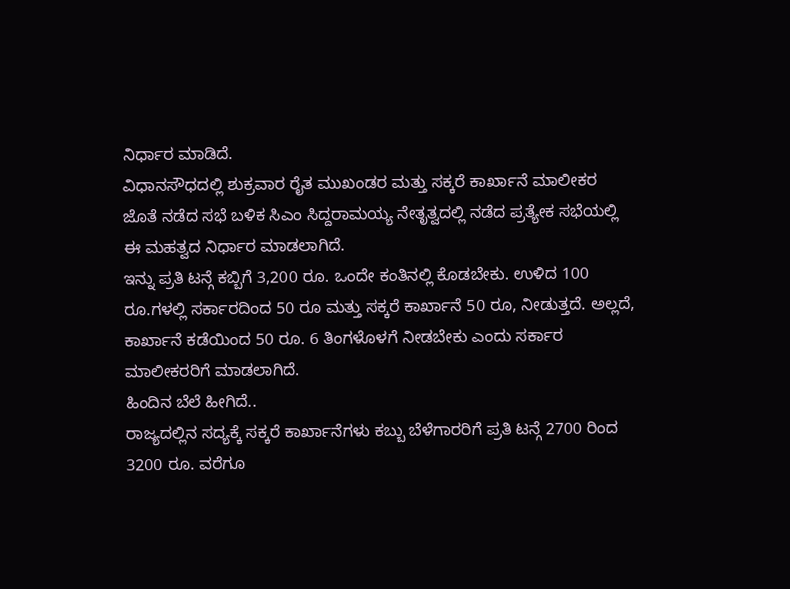ನಿರ್ಧಾರ ಮಾಡಿದೆ.
ವಿಧಾನಸೌಧದಲ್ಲಿ ಶುಕ್ರವಾರ ರೈತ ಮುಖಂಡರ ಮತ್ತು ಸಕ್ಕರೆ ಕಾರ್ಖಾನೆ ಮಾಲೀಕರ ಜೊತೆ ನಡೆದ ಸಭೆ ಬಳಿಕ ಸಿಎಂ ಸಿದ್ದರಾಮಯ್ಯ ನೇತೃತ್ವದಲ್ಲಿ ನಡೆದ ಪ್ರತ್ಯೇಕ ಸಭೆಯಲ್ಲಿ ಈ ಮಹತ್ವದ ನಿರ್ಧಾರ ಮಾಡಲಾಗಿದೆ.
ಇನ್ನು ಪ್ರತಿ ಟನ್ಗೆ ಕಬ್ಬಿಗೆ 3,200 ರೂ. ಒಂದೇ ಕಂತಿನಲ್ಲಿ ಕೊಡಬೇಕು. ಉಳಿದ 100 ರೂ.ಗಳಲ್ಲಿ ಸರ್ಕಾರದಿಂದ 50 ರೂ ಮತ್ತು ಸಕ್ಕರೆ ಕಾರ್ಖಾನೆ 50 ರೂ, ನೀಡುತ್ತದೆ. ಅಲ್ಲದೆ, ಕಾರ್ಖಾನೆ ಕಡೆಯಿಂದ 50 ರೂ. 6 ತಿಂಗಳೊಳಗೆ ನೀಡಬೇಕು ಎಂದು ಸರ್ಕಾರ ಮಾಲೀಕರರಿಗೆ ಮಾಡಲಾಗಿದೆ.
ಹಿಂದಿನ ಬೆಲೆ ಹೀಗಿದೆ..
ರಾಜ್ಯದಲ್ಲಿನ ಸದ್ಯಕ್ಕೆ ಸಕ್ಕರೆ ಕಾರ್ಖಾನೆಗಳು ಕಬ್ಬು ಬೆಳೆಗಾರರಿಗೆ ಪ್ರತಿ ಟನ್ಗೆ 2700 ರಿಂದ 3200 ರೂ. ವರೆಗೂ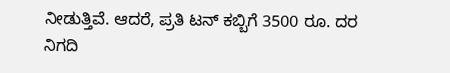ನೀಡುತ್ತಿವೆ. ಆದರೆ, ಪ್ರತಿ ಟನ್ ಕಬ್ಬಿಗೆ 3500 ರೂ. ದರ ನಿಗದಿ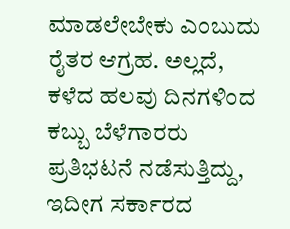ಮಾಡಲೇಬೇಕು ಎಂಬುದು ರೈತರ ಆಗ್ರಹ. ಅಲ್ಲದೆ, ಕಳೆದ ಹಲವು ದಿನಗಳಿಂದ ಕಬ್ಬು ಬೆಳೆಗಾರರು ಪ್ರತಿಭಟನೆ ನಡೆಸುತ್ತಿದ್ದು, ಇದೀಗ ಸರ್ಕಾರದ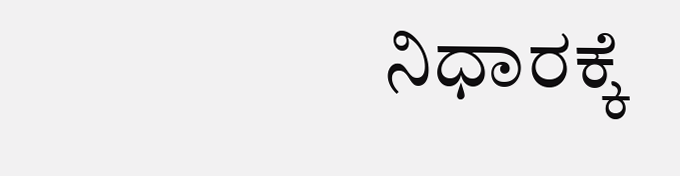ನಿಧಾರಕ್ಕೆ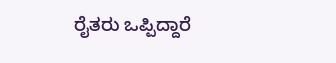ರೈತರು ಒಪ್ಪಿದ್ದಾರೆ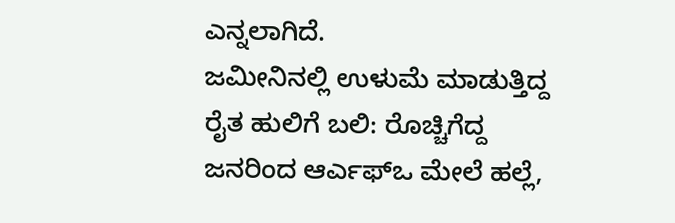ಎನ್ನಲಾಗಿದೆ.
ಜಮೀನಿನಲ್ಲಿ ಉಳುಮೆ ಮಾಡುತ್ತಿದ್ದ ರೈತ ಹುಲಿಗೆ ಬಲಿ: ರೊಚ್ಚಿಗೆದ್ದ ಜನರಿಂದ ಆರ್ಎಫ್ಒ ಮೇಲೆ ಹಲ್ಲೆ,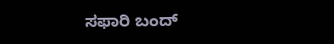ಸಫಾರಿ ಬಂದ್